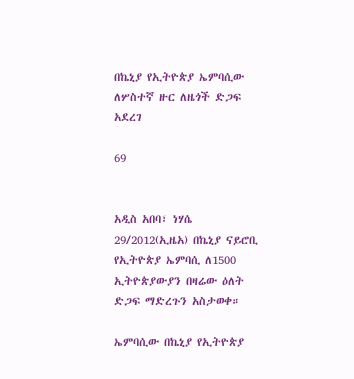በኬኒያ የኢትዮጵያ ኤምባሲው ለሦስተኛ ዙር ለዜጎች ድጋፍ አደረገ

69


አዲስ አበባ፣ ነሃሴ 29/2012(ኢዜአ) በኬኒያ ናይሮቢ የኢትዮጵያ ኤምባሲ ለ1500 ኢትዮጵያውያን በዛሬው ዕለት ድጋፍ ማድረጉን አስታወቀ።

ኤምባሲው በኬኒያ የኢትዮጵያ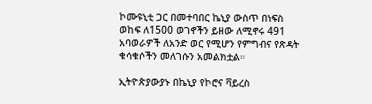ኮሙዩኒቲ ጋር በመተባበር ኬኒያ ውስጥ በነፍስ ወከፍ ለ1500 ወገኖችን ይዘው ለሚኖሩ 491 አባወራዎች ለአንድ ወር የሚሆን የምግብና የጽዳት ቁሳቁሶችን መለገሱን አመልክቷል።

ኢትዮጵያውያኑ በኬኒያ የኮሮና ቫይረስ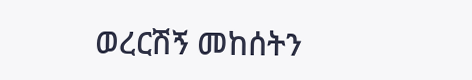ወረርሽኝ መከሰትን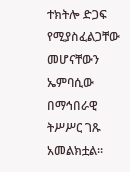ተክትሎ ድጋፍ የሚያስፈልጋቸው መሆናቸውን ኤምባሲው በማኅበራዊ ትሥሥር ገጹ አመልክቷል።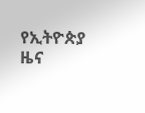የኢትዮጵያ ዜና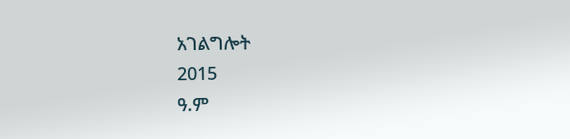አገልግሎት
2015
ዓ.ም